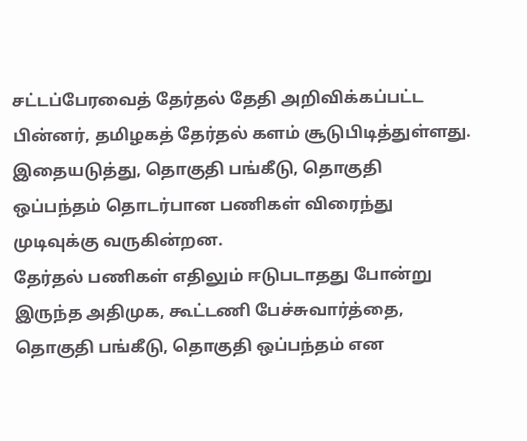சட்டப்பேரவைத் தேர்தல் தேதி அறிவிக்கப்பட்ட பின்னர், தமிழகத் தேர்தல் களம் சூடுபிடித்துள்ளது. இதையடுத்து, தொகுதி பங்கீடு, தொகுதி ஒப்பந்தம் தொடர்பான பணிகள் விரைந்து முடிவுக்கு வருகின்றன.
தேர்தல் பணிகள் எதிலும் ஈடுபடாதது போன்று இருந்த அதிமுக, கூட்டணி பேச்சுவார்த்தை, தொகுதி பங்கீடு, தொகுதி ஒப்பந்தம் என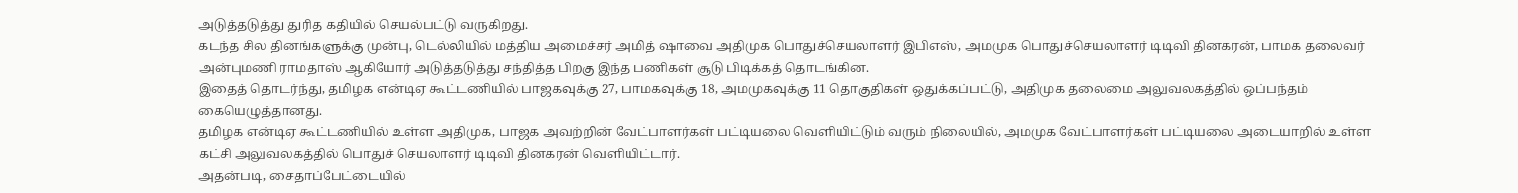அடுத்தடுத்து துரித கதியில் செயல்பட்டு வருகிறது.
கடந்த சில தினங்களுக்கு முன்பு, டெல்லியில் மத்திய அமைச்சர் அமித் ஷாவை அதிமுக பொதுச்செயலாளர் இபிஎஸ், அமமுக பொதுச்செயலாளர் டிடிவி தினகரன், பாமக தலைவர் அன்புமணி ராமதாஸ் ஆகியோர் அடுத்தடுத்து சந்தித்த பிறகு இந்த பணிகள் சூடு பிடிக்கத் தொடங்கின.
இதைத் தொடர்ந்து, தமிழக என்டிஏ கூட்டணியில் பாஜகவுக்கு 27, பாமகவுக்கு 18, அமமுகவுக்கு 11 தொகுதிகள் ஒதுக்கப்பட்டு, அதிமுக தலைமை அலுவலகத்தில் ஒப்பந்தம் கையெழுத்தானது.
தமிழக என்டிஏ கூட்டணியில் உள்ள அதிமுக, பாஜக அவற்றின் வேட்பாளர்கள் பட்டியலை வெளியிட்டும் வரும் நிலையில், அமமுக வேட்பாளர்கள் பட்டியலை அடையாறில் உள்ள கட்சி அலுவலகத்தில் பொதுச் செயலாளர் டிடிவி தினகரன் வெளியிட்டார்.
அதன்படி, சைதாப்பேட்டையில்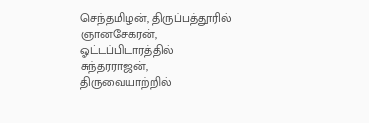செந்தமிழன், திருப்பத்தூரில் ஞானசேகரன், ஓட்டப்பிடாரத்தில் சுந்தரராஜன், திருவையாற்றில்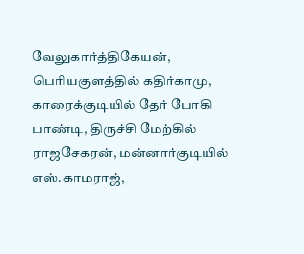வேலுகார்த்திகேயன், பெரியகுளத்தில் கதிர்காமு, காரைக்குடியில் தேர் போகி பாண்டி, திருச்சி மேற்கில் ராஜசேகரன், மன்னார்குடியில் எஸ்.காமராஜ்,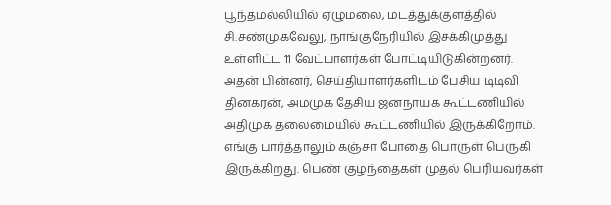பூந்தமல்லியில் ஏழுமலை, மடத்துக்குளத்தில் சி.சண்முகவேலு, நாங்குநேரியில் இசக்கிமுத்து உள்ளிட்ட 11 வேட்பாளர்கள் போட்டியிடுகின்றனர்.
அதன் பின்னர், செய்தியாளர்களிடம் பேசிய டிடிவி தினகரன், அமமுக தேசிய ஜனநாயக கூட்டணியில் அதிமுக தலைமையில் கூட்டணியில் இருக்கிறோம்.
எங்கு பார்த்தாலும் கஞ்சா போதை பொருள் பெருகி இருக்கிறது. பெண் குழந்தைகள் முதல் பெரியவர்கள்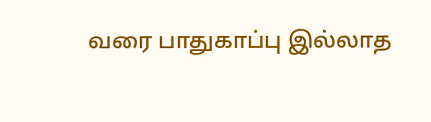வரை பாதுகாப்பு இல்லாத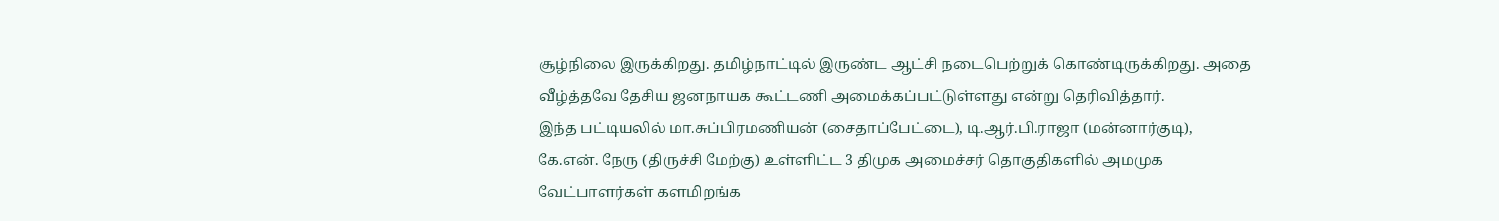சூழ்நிலை இருக்கிறது. தமிழ்நாட்டில் இருண்ட ஆட்சி நடைபெற்றுக் கொண்டிருக்கிறது. அதை வீழ்த்தவே தேசிய ஜனநாயக கூட்டணி அமைக்கப்பட்டுள்ளது என்று தெரிவித்தார்.
இந்த பட்டியலில் மா.சுப்பிரமணியன் (சைதாப்பேட்டை), டி.ஆர்.பி.ராஜா (மன்னார்குடி), கே.என். நேரு (திருச்சி மேற்கு) உள்ளிட்ட 3 திமுக அமைச்சர் தொகுதிகளில் அமமுக வேட்பாளர்கள் களமிறங்க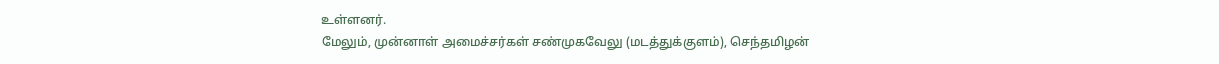உள்ளனர்.
மேலும், முன்னாள் அமைச்சர்கள் சண்முகவேலு (மடத்துக்குளம்), செந்தமிழன்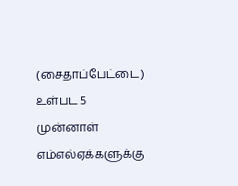(சைதாப்பேட்டை) உள்பட 5 முன்னாள் எம்எல்ஏக்களுக்கு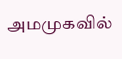அமமுகவில்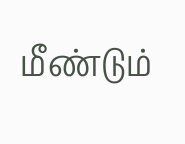மீண்டும்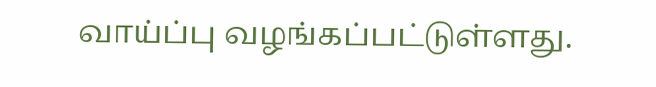வாய்ப்பு வழங்கப்பட்டுள்ளது.